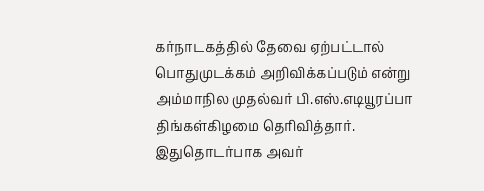கர்நாடகத்தில் தேவை ஏற்பட்டால் பொதுமுடக்கம் அறிவிக்கப்படும் என்று அம்மாநில முதல்வர் பி.எஸ்.எடியூரப்பா திங்கள்கிழமை தெரிவித்தார்.
இதுதொடர்பாக அவர்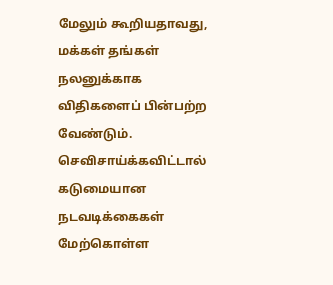மேலும் கூறியதாவது,
மக்கள் தங்கள் நலனுக்காக விதிகளைப் பின்பற்ற வேண்டும். செவிசாய்க்கவிட்டால் கடுமையான நடவடிக்கைகள் மேற்கொள்ள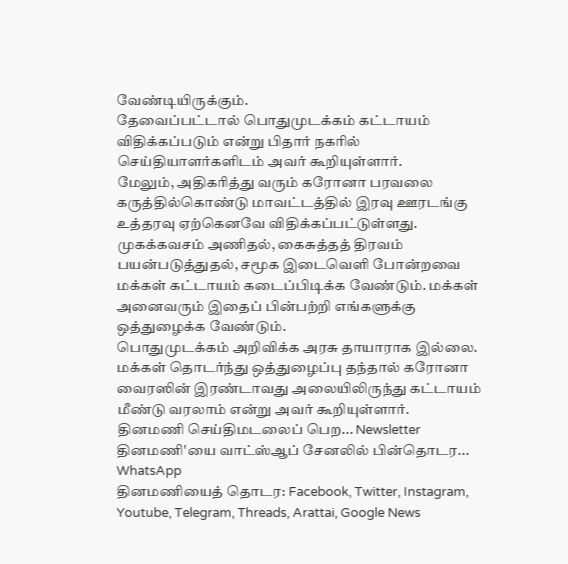வேண்டியிருக்கும்.
தேவைப்பட்டால் பொதுமுடக்கம் கட்டாயம் விதிக்கப்படும் என்று பிதார் நகரில் செய்தியாளர்களிடம் அவர் கூறியுள்ளார்.
மேலும், அதிகரித்து வரும் கரோனா பரவலை கருத்தில்கொண்டு மாவட்டத்தில் இரவு ஊரடங்கு உத்தரவு ஏற்கெனவே விதிக்கப்பட்டுள்ளது.
முகக்கவசம் அணிதல், கைசுத்தத் திரவம் பயன்படுத்துதல், சமூக இடைவெளி போன்றவை மக்கள் கட்டாயம் கடைப்பிடிக்க வேண்டும். மக்கள் அனைவரும் இதைப் பின்பற்றி எங்களுக்கு ஒத்துழைக்க வேண்டும்.
பொதுமுடக்கம் அறிவிக்க அரசு தாயாராக இல்லை. மக்கள் தொடர்ந்து ஒத்துழைப்பு தந்தால் கரோனா வைரஸின் இரண்டாவது அலையிலிருந்து கட்டாயம் மீண்டு வரலாம் என்று அவர் கூறியுள்ளார்.
தினமணி செய்திமடலைப் பெற... Newsletter
தினமணி'யை வாட்ஸ்ஆப் சேனலில் பின்தொடர... WhatsApp
தினமணியைத் தொடர: Facebook, Twitter, Instagram, Youtube, Telegram, Threads, Arattai, Google News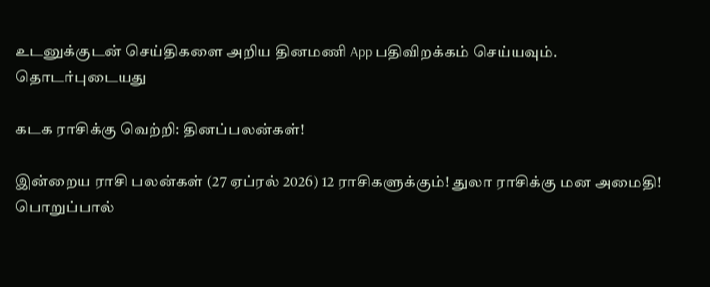உடனுக்குடன் செய்திகளை அறிய தினமணி App பதிவிறக்கம் செய்யவும்.
தொடர்புடையது

கடக ராசிக்கு வெற்றி: தினப்பலன்கள்!

இன்றைய ராசி பலன்கள் (27 ஏப்ரல் 2026) 12 ராசிகளுக்கும்! துலா ராசிக்கு மன அமைதி!
பொறுப்பால்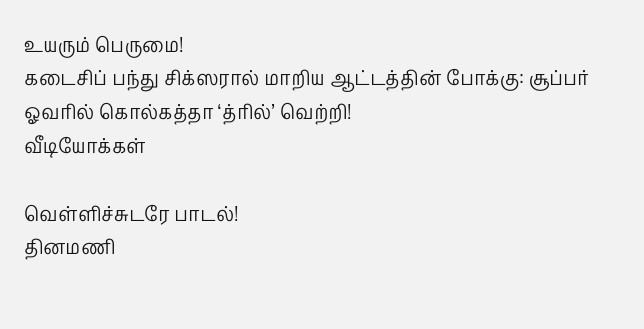உயரும் பெருமை!
கடைசிப் பந்து சிக்ஸரால் மாறிய ஆட்டத்தின் போக்கு: சூப்பர் ஓவரில் கொல்கத்தா ‘த்ரில்’ வெற்றி!
வீடியோக்கள்

வெள்ளிச்சுடரே பாடல்!
தினமணி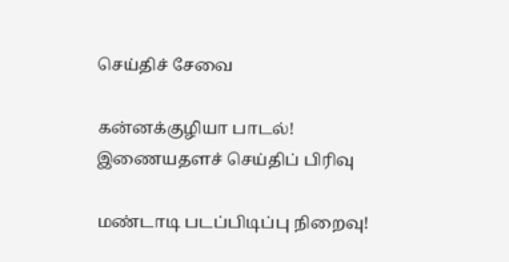செய்திச் சேவை

கன்னக்குழியா பாடல்!
இணையதளச் செய்திப் பிரிவு

மண்டாடி படப்பிடிப்பு நிறைவு!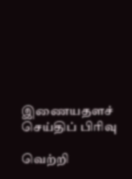இணையதளச் செய்திப் பிரிவு

வெற்றி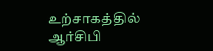உற்சாகத்தில் ஆர்சிபி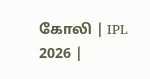கோலி | IPL 2026 |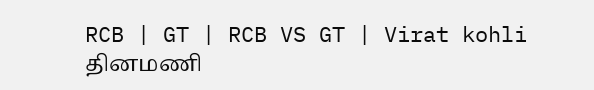RCB | GT | RCB VS GT | Virat kohli
தினமணி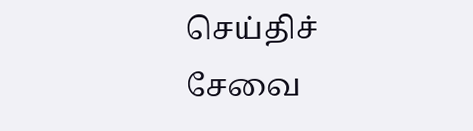செய்திச் சேவை